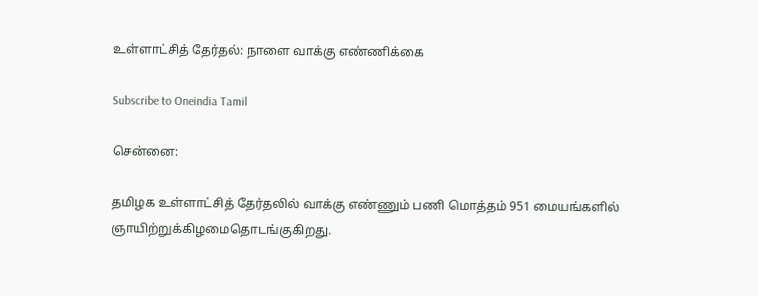உள்ளாட்சித் தேர்தல்: நாளை வாக்கு எண்ணிக்கை

Subscribe to Oneindia Tamil

சென்னை:

தமிழக உள்ளாட்சித் தேர்தலில் வாக்கு எண்ணும் பணி மொத்தம் 951 மையங்களில் ஞாயிற்றுக்கிழமைதொடங்குகிறது.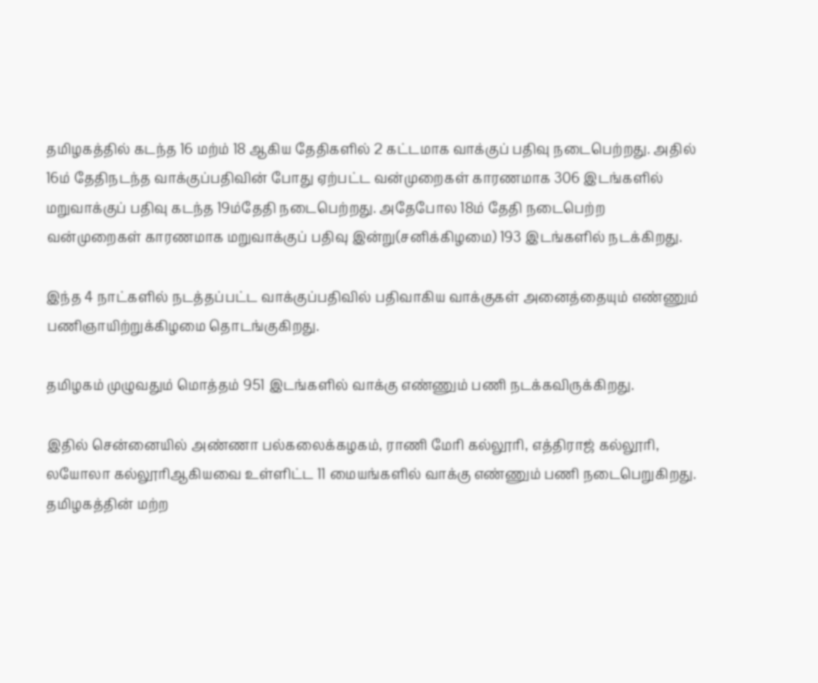தமிழகத்தில் கடந்த 16 மற்ம் 18 ஆகிய தேதிகளில் 2 கட்டமாக வாக்குப் பதிவு நடைபெற்றது. அதில் 16ம் தேதிநடந்த வாக்குப்பதிவின் போது ஏற்பட்ட வன்முறைகள் காரணமாக 306 இடங்களில் மறுவாக்குப் பதிவு கடந்த 19ம்தேதி நடைபெற்றது. அதேபோல 18ம் தேதி நடைபெற்ற வன்முறைகள் காரணமாக மறுவாக்குப் பதிவு இன்று(சனிக்கிழமை) 193 இடங்களில் நடக்கிறது.

இந்த 4 நாட்களில் நடத்தப்பட்ட வாக்குப்பதிவில் பதிவாகிய வாக்குகள் அனைத்தையும் எண்ணும் பணிஞாயிற்றுக்கிழமை தொடங்குகிறது.

தமிழகம் முழுவதும் மொத்தம் 951 இடங்களில் வாக்கு எண்ணும் பணி நடக்கவிருக்கிறது.

இதில் சென்னையில் அண்ணா பல்கலைக்கழகம், ராணி மேரி கல்லூரி, எத்திராஜ் கல்லூரி, லயோலா கல்லூரிஆகியவை உள்ளிட்ட 11 மையங்களில் வாக்கு எண்ணும் பணி நடைபெறுகிறது. தமிழகத்தின் மற்ற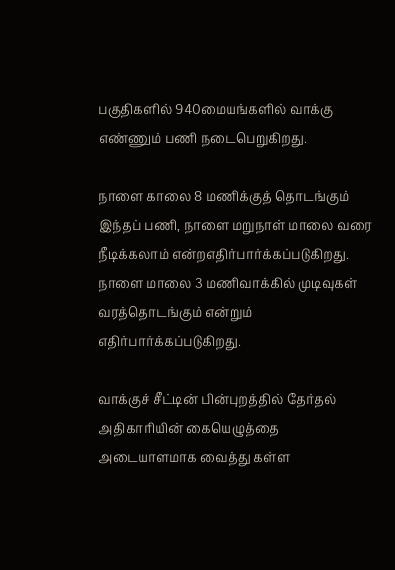பகுதிகளில் 940மையங்களில் வாக்கு எண்ணும் பணி நடைபெறுகிறது.

நாளை காலை 8 மணிக்குத் தொடங்கும் இந்தப் பணி, நாளை மறுநாள் மாலை வரை நீடிக்கலாம் என்றஎதிர்பார்க்கப்படுகிறது. நாளை மாலை 3 மணிவாக்கில் முடிவுகள் வரத்தொடங்கும் என்றும் எதிர்பார்க்கப்படுகிறது.

வாக்குச் சீட்டின் பின்புறத்தில் தேர்தல் அதிகாரியின் கையெழுத்தை அடையாளமாக வைத்து கள்ள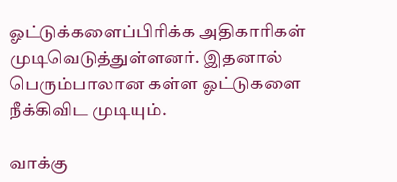ஓட்டுக்களைப்பிரிக்க அதிகாரிகள் முடிவெடுத்துள்ளனர். இதனால் பெரும்பாலான கள்ள ஓட்டுகளை நீக்கிவிட முடியும்.

வாக்கு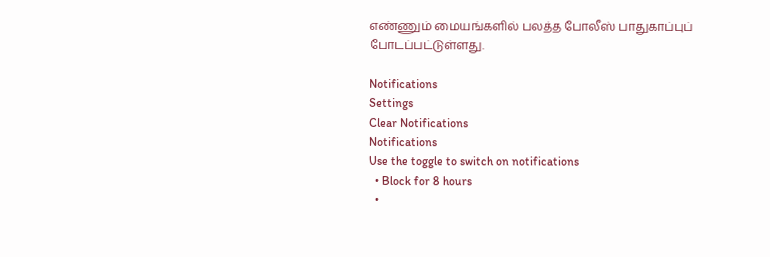எண்ணும் மையங்களில் பலத்த போலீஸ் பாதுகாப்புப் போடப்பட்டுள்ளது.

Notifications
Settings
Clear Notifications
Notifications
Use the toggle to switch on notifications
  • Block for 8 hours
  •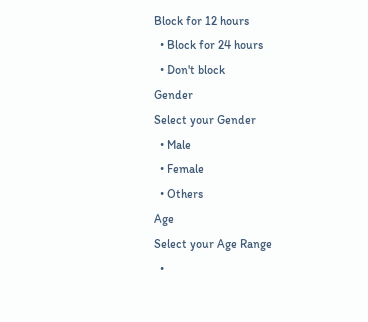Block for 12 hours
  • Block for 24 hours
  • Don't block
Gender
Select your Gender
  • Male
  • Female
  • Others
Age
Select your Age Range
  •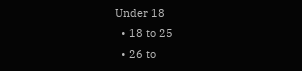Under 18
  • 18 to 25
  • 26 to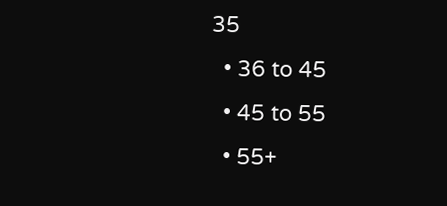35
  • 36 to 45
  • 45 to 55
  • 55+